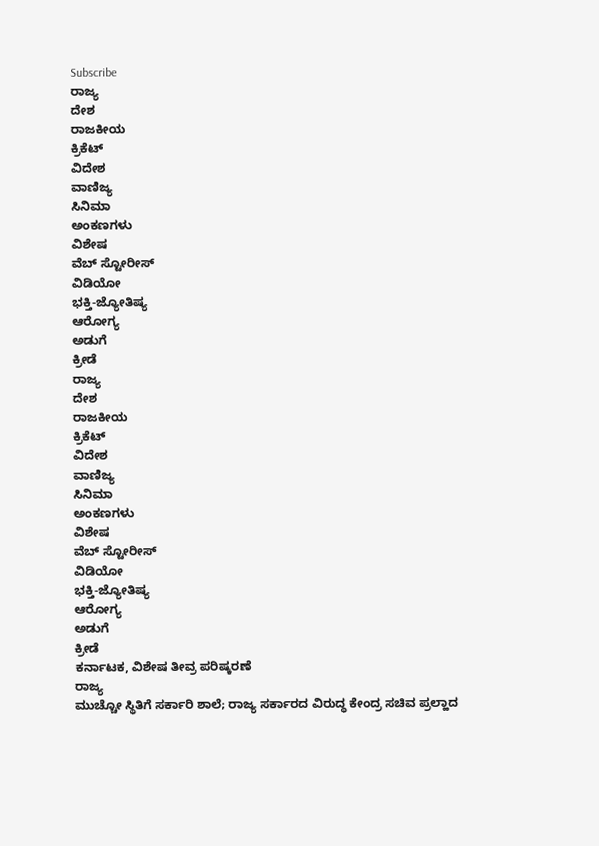Subscribe
ರಾಜ್ಯ
ದೇಶ
ರಾಜಕೀಯ
ಕ್ರಿಕೆಟ್
ವಿದೇಶ
ವಾಣಿಜ್ಯ
ಸಿನಿಮಾ
ಅಂಕಣಗಳು
ವಿಶೇಷ
ವೆಬ್ ಸ್ಟೋರೀಸ್
ವಿಡಿಯೋ
ಭಕ್ತಿ-ಜ್ಯೋತಿಷ್ಯ
ಆರೋಗ್ಯ
ಅಡುಗೆ
ಕ್ರೀಡೆ
ರಾಜ್ಯ
ದೇಶ
ರಾಜಕೀಯ
ಕ್ರಿಕೆಟ್
ವಿದೇಶ
ವಾಣಿಜ್ಯ
ಸಿನಿಮಾ
ಅಂಕಣಗಳು
ವಿಶೇಷ
ವೆಬ್ ಸ್ಟೋರೀಸ್
ವಿಡಿಯೋ
ಭಕ್ತಿ-ಜ್ಯೋತಿಷ್ಯ
ಆರೋಗ್ಯ
ಅಡುಗೆ
ಕ್ರೀಡೆ
ಕರ್ನಾಟಕ, ವಿಶೇಷ ತೀವ್ರ ಪರಿಷ್ಕರಣೆ
ರಾಜ್ಯ
ಮುಚ್ಚೋ ಸ್ಥಿತಿಗೆ ಸರ್ಕಾರಿ ಶಾಲೆ; ರಾಜ್ಯ ಸರ್ಕಾರದ ವಿರುದ್ಧ ಕೇಂದ್ರ ಸಚಿವ ಪ್ರಲ್ಹಾದ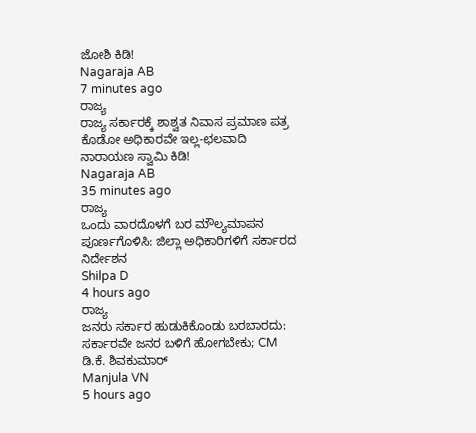ಜೋಶಿ ಕಿಡಿ!
Nagaraja AB
7 minutes ago
ರಾಜ್ಯ
ರಾಜ್ಯ ಸರ್ಕಾರಕ್ಕೆ ಶಾಶ್ವತ ನಿವಾಸ ಪ್ರಮಾಣ ಪತ್ರ ಕೊಡೋ ಅಧಿಕಾರವೇ ಇಲ್ಲ-ಛಲವಾದಿ ನಾರಾಯಣ ಸ್ವಾಮಿ ಕಿಡಿ!
Nagaraja AB
35 minutes ago
ರಾಜ್ಯ
ಒಂದು ವಾರದೊಳಗೆ ಬರ ಮೌಲ್ಯಮಾಪನ ಪೂರ್ಣಗೊಳಿಸಿ: ಜಿಲ್ಲಾ ಅಧಿಕಾರಿಗಳಿಗೆ ಸರ್ಕಾರದ ನಿರ್ದೇಶನ
Shilpa D
4 hours ago
ರಾಜ್ಯ
ಜನರು ಸರ್ಕಾರ ಹುಡುಕಿಕೊಂಡು ಬರಬಾರದು: ಸರ್ಕಾರವೇ ಜನರ ಬಳಿಗೆ ಹೋಗಬೇಕು; CM ಡಿ.ಕೆ. ಶಿವಕುಮಾರ್
Manjula VN
5 hours ago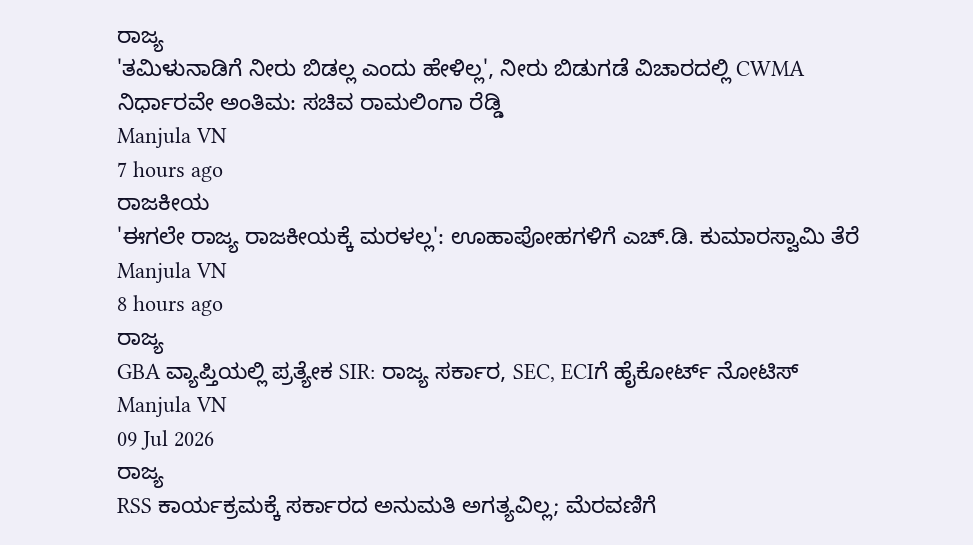ರಾಜ್ಯ
'ತಮಿಳುನಾಡಿಗೆ ನೀರು ಬಿಡಲ್ಲ ಎಂದು ಹೇಳಿಲ್ಲ', ನೀರು ಬಿಡುಗಡೆ ವಿಚಾರದಲ್ಲಿ CWMA ನಿರ್ಧಾರವೇ ಅಂತಿಮ: ಸಚಿವ ರಾಮಲಿಂಗಾ ರೆಡ್ಡಿ
Manjula VN
7 hours ago
ರಾಜಕೀಯ
'ಈಗಲೇ ರಾಜ್ಯ ರಾಜಕೀಯಕ್ಕೆ ಮರಳಲ್ಲ': ಊಹಾಪೋಹಗಳಿಗೆ ಎಚ್.ಡಿ. ಕುಮಾರಸ್ವಾಮಿ ತೆರೆ
Manjula VN
8 hours ago
ರಾಜ್ಯ
GBA ವ್ಯಾಪ್ತಿಯಲ್ಲಿ ಪ್ರತ್ಯೇಕ SIR: ರಾಜ್ಯ ಸರ್ಕಾರ, SEC, ECIಗೆ ಹೈಕೋರ್ಟ್ ನೋಟಿಸ್
Manjula VN
09 Jul 2026
ರಾಜ್ಯ
RSS ಕಾರ್ಯಕ್ರಮಕ್ಕೆ ಸರ್ಕಾರದ ಅನುಮತಿ ಅಗತ್ಯವಿಲ್ಲ; ಮೆರವಣಿಗೆ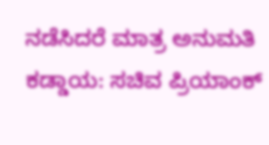ನಡೆಸಿದರೆ ಮಾತ್ರ ಅನುಮತಿ ಕಡ್ಡಾಯ: ಸಚಿವ ಪ್ರಿಯಾಂಕ್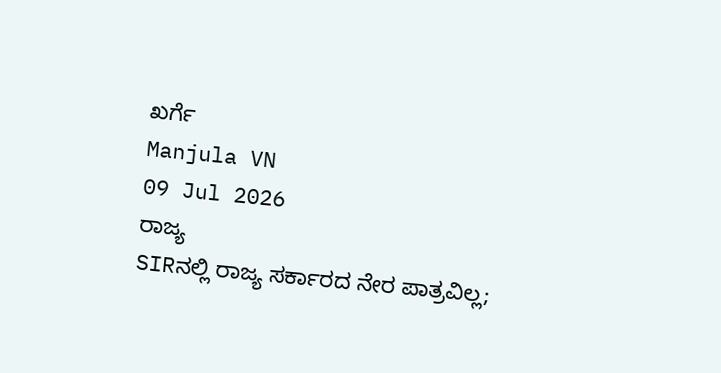ಖರ್ಗೆ
Manjula VN
09 Jul 2026
ರಾಜ್ಯ
SIRನಲ್ಲಿ ರಾಜ್ಯ ಸರ್ಕಾರದ ನೇರ ಪಾತ್ರವಿಲ್ಲ;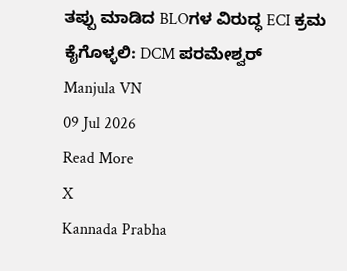ತಪ್ಪು ಮಾಡಿದ BLOಗಳ ವಿರುದ್ಧ ECI ಕ್ರಮ ಕೈಗೊಳ್ಳಲಿ: DCM ಪರಮೇಶ್ವರ್
Manjula VN
09 Jul 2026
Read More
X
Kannada Prabha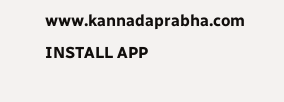www.kannadaprabha.com
INSTALL APP